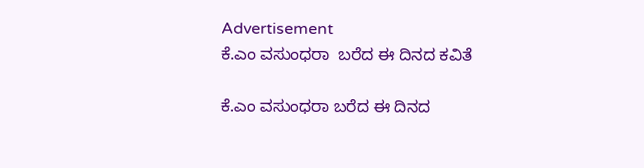Advertisement
ಕೆ.ಎಂ ವಸುಂಧರಾ  ಬರೆದ ಈ ದಿನದ ಕವಿತೆ

ಕೆ.ಎಂ ವಸುಂಧರಾ ಬರೆದ ಈ ದಿನದ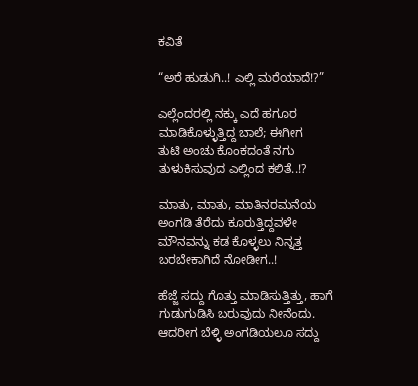ಕವಿತೆ

“ಅರೆ ಹುಡುಗಿ..! ಎಲ್ಲಿ ಮರೆಯಾದೆ!?”

ಎಲ್ಲೆಂದರಲ್ಲಿ ನಕ್ಕು ಎದೆ ಹಗೂರ
ಮಾಡಿಕೊಳ್ಳುತ್ತಿದ್ದ ಬಾಲೆ; ಈಗೀಗ
ತುಟಿ ಅಂಚು ಕೊಂಕದಂತೆ ನಗು
ತುಳುಕಿಸುವುದ ಎಲ್ಲಿಂದ ಕಲಿತೆ..!?

ಮಾತು, ಮಾತು, ಮಾತಿನರಮನೆಯ
ಅಂಗಡಿ ತೆರೆದು ಕೂರುತ್ತಿದ್ದವಳೇ
ಮೌನವನ್ನು ಕಡ ಕೊಳ್ಳಲು ನಿನ್ನತ್ತ
ಬರಬೇಕಾಗಿದೆ ನೋಡೀಗ..!

ಹೆಜ್ಜೆ ಸದ್ದು ಗೊತ್ತು ಮಾಡಿಸುತ್ತಿತ್ತು, ಹಾಗೆ
ಗುಡುಗುಡಿಸಿ ಬರುವುದು ನೀನೆಂದು.
ಆದರೀಗ ಬೆಳ್ಳಿ ಅಂಗಡಿಯಲೂ ಸದ್ದು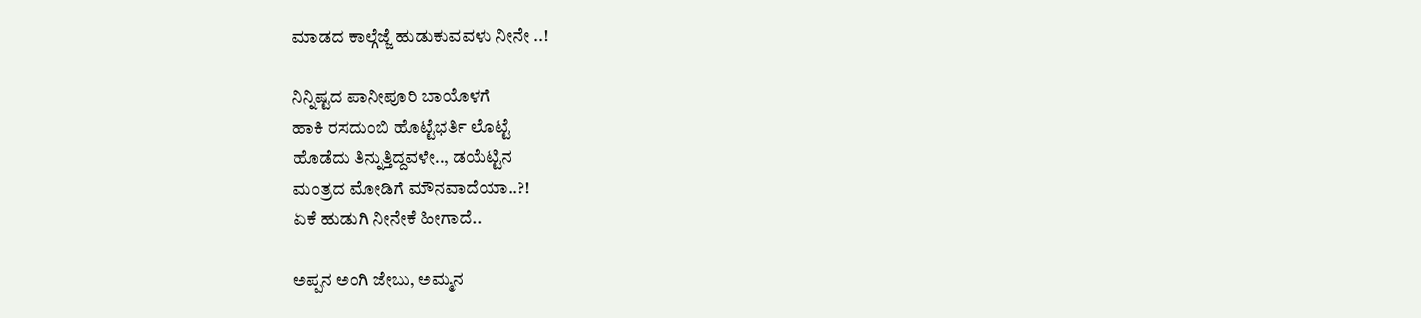ಮಾಡದ ಕಾಲ್ಗೆಜ್ಜೆ ಹುಡುಕುವವಳು ನೀನೇ ..!

ನಿನ್ನಿಷ್ಟದ ಪಾನೀಪೂರಿ ಬಾಯೊಳಗೆ
ಹಾಕಿ ರಸದುಂಬಿ ಹೊಟ್ಟೆಭರ್ತಿ ಲೊಟ್ಟೆ
ಹೊಡೆದು ತಿನ್ನುತ್ತಿದ್ದವಳೇ.., ಡಯೆಟ್ಟಿನ
ಮಂತ್ರದ ಮೋಡಿಗೆ ಮೌನವಾದೆಯಾ..?!
ಏಕೆ ಹುಡುಗಿ ನೀನೇಕೆ ಹೀಗಾದೆ..

ಅಪ್ಪನ ಅಂಗಿ ಜೇಬು, ಅಮ್ಮನ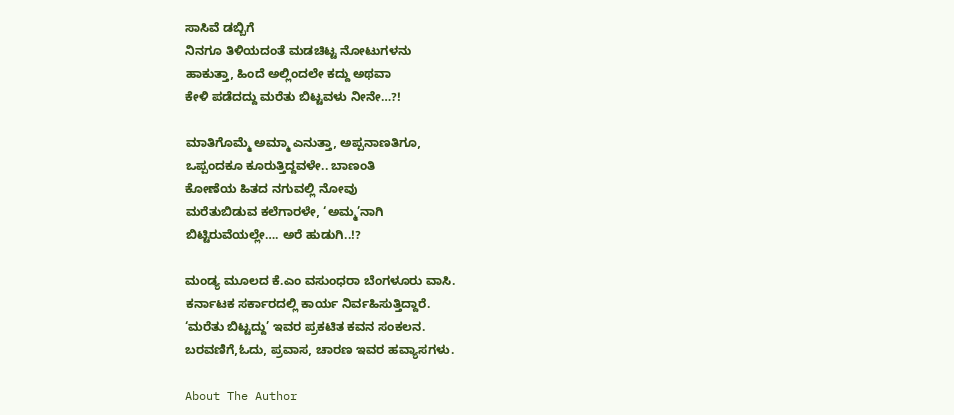ಸಾಸಿವೆ ಡಬ್ಬಿಗೆ
ನಿನಗೂ ತಿಳಿಯದಂತೆ ಮಡಚಿಟ್ಟ ನೋಟುಗಳನು
ಹಾಕುತ್ತಾ, ಹಿಂದೆ ಅಲ್ಲಿಂದಲೇ ಕದ್ದು ಅಥವಾ
ಕೇಳಿ ಪಡೆದದ್ದು ಮರೆತು ಬಿಟ್ಟವಳು ನೀನೇ…?!

ಮಾತಿಗೊಮ್ಮೆ ಅಮ್ಮಾ ಎನುತ್ತಾ, ಅಪ್ಪನಾಣತಿಗೂ,
ಒಪ್ಪಂದಕೂ ಕೂರುತ್ತಿದ್ದವಳೇ.. ಬಾಣಂತಿ
ಕೋಣೆಯ ಹಿತದ ನಗುವಲ್ಲಿ ನೋವು
ಮರೆತುಬಿಡುವ ಕಲೆಗಾರಳೇ, ‘ಅಮ್ಮ’ನಾಗಿ
ಬಿಟ್ಟಿರುವೆಯಲ್ಲೇ…. ಅರೆ ಹುಡುಗಿ..!?

ಮಂಡ್ಯ ಮೂಲದ ಕೆ.ಎಂ ವಸುಂಧರಾ ಬೆಂಗಳೂರು ವಾಸಿ.
ಕರ್ನಾಟಕ ಸರ್ಕಾರದಲ್ಲಿ ಕಾರ್ಯ ನಿರ್ವಹಿಸುತ್ತಿದ್ದಾರೆ.
‘ಮರೆತು ಬಿಟ್ಟದ್ದು’ ಇವರ ಪ್ರಕಟಿತ ಕವನ ಸಂಕಲನ.
ಬರವಣಿಗೆ,ಓದು, ಪ್ರವಾಸ, ಚಾರಣ ಇವರ ಹವ್ಯಾಸಗಳು.

About The Author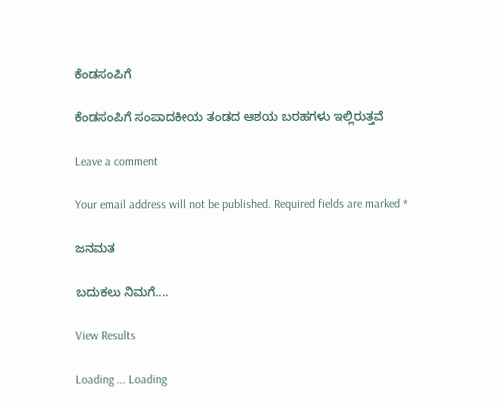ಕೆಂಡಸಂಪಿಗೆ

ಕೆಂಡಸಂಪಿಗೆ ಸಂಪಾದಕೀಯ ತಂಡದ ಆಶಯ ಬರಹಗಳು ಇಲ್ಲಿರುತ್ತವೆ

Leave a comment

Your email address will not be published. Required fields are marked *

ಜನಮತ

ಬದುಕಲು ನಿಮಗೆ....

View Results

Loading ... Loading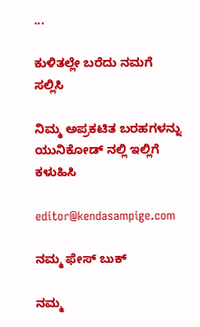...

ಕುಳಿತಲ್ಲೇ ಬರೆದು ನಮಗೆ ಸಲ್ಲಿಸಿ

ನಿಮ್ಮ ಅಪ್ರಕಟಿತ ಬರಹಗಳನ್ನು ಯುನಿಕೋಡ್ ನಲ್ಲಿ ಇಲ್ಲಿಗೆ ಕಳುಹಿಸಿ

editor@kendasampige.com

ನಮ್ಮ ಫೇಸ್ ಬುಕ್

ನಮ್ಮ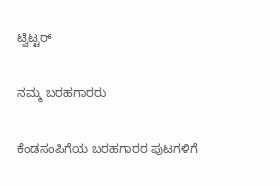ಟ್ವಿಟ್ಟರ್

ನಮ್ಮ ಬರಹಗಾರರು

ಕೆಂಡಸಂಪಿಗೆಯ ಬರಹಗಾರರ ಪುಟಗಳಿಗೆ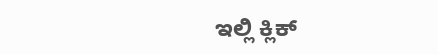ಇಲ್ಲಿ ಕ್ಲಿಕ್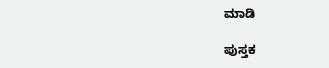ಮಾಡಿ

ಪುಸ್ತಕ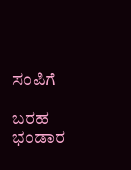ಸಂಪಿಗೆ

ಬರಹ ಭಂಡಾರ